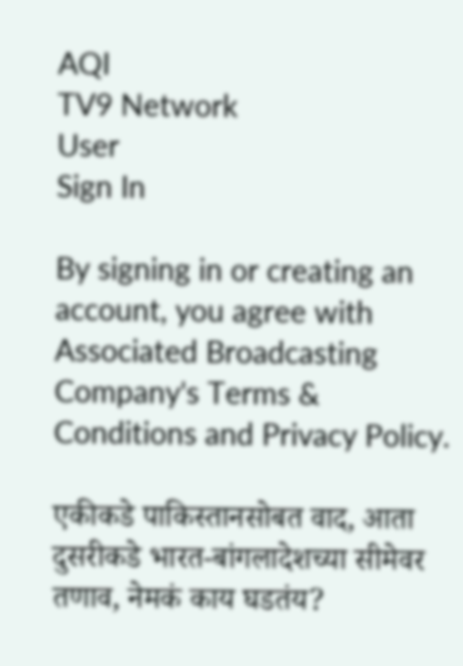AQI
TV9 Network
User
Sign In

By signing in or creating an account, you agree with Associated Broadcasting Company's Terms & Conditions and Privacy Policy.

एकीकडे पाकिस्तानसोबत वाद, आता दुसरीकडे भारत-बांगलादेशच्या सीमेवर तणाव, नेमकं काय घडतंय?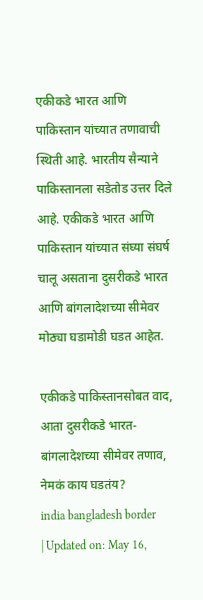एकीकडे भारत आणि पाकिस्तान यांच्यात तणावाची स्थिती आहे. भारतीय सैन्याने पाकिस्तानला सडेतोड उत्तर दिले आहे. एकीकडे भारत आणि पाकिस्तान यांच्यात संघ्या संघर्ष चालू असताना दुसरीकडे भारत आणि बांगलादेशच्या सीमेवर मोठ्या घडामोडी घडत आहेत.

एकीकडे पाकिस्तानसोबत वाद, आता दुसरीकडे भारत-बांगलादेशच्या सीमेवर तणाव, नेमकं काय घडतंय?
india bangladesh border
| Updated on: May 16,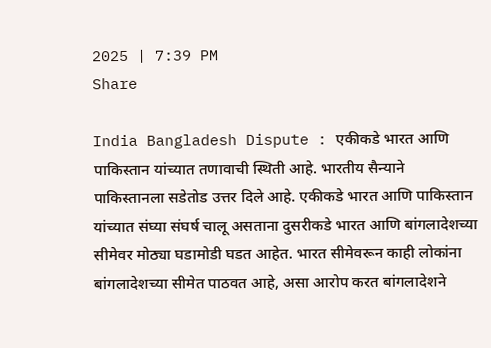2025 | 7:39 PM
Share

India Bangladesh Dispute : एकीकडे भारत आणि पाकिस्तान यांच्यात तणावाची स्थिती आहे. भारतीय सैन्याने पाकिस्तानला सडेतोड उत्तर दिले आहे. एकीकडे भारत आणि पाकिस्तान यांच्यात संघ्या संघर्ष चालू असताना दुसरीकडे भारत आणि बांगलादेशच्या सीमेवर मोठ्या घडामोडी घडत आहेत. भारत सीमेवरून काही लोकांना बांगलादेशच्या सीमेत पाठवत आहे, असा आरोप करत बांगलादेशने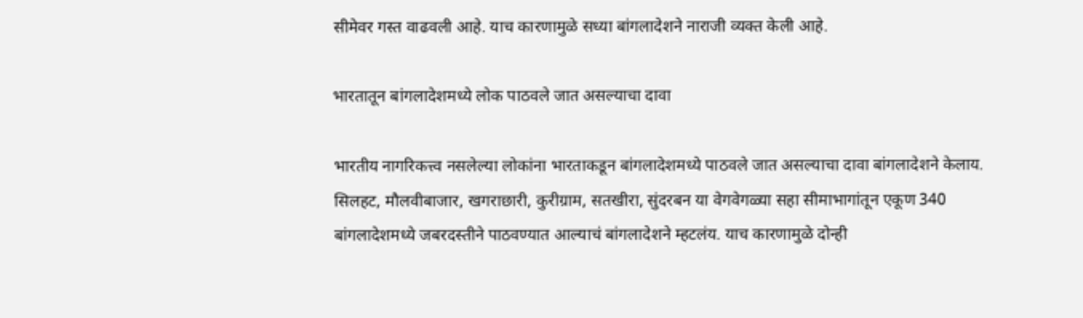सीमेवर गस्त वाढवली आहे. याच कारणामुळे सध्या बांगलादेशने नाराजी व्यक्त केली आहे.

भारतातून बांगलादेशमध्ये लोक पाठवले जात असल्याचा दावा

भारतीय नागरिकत्त्व नसलेल्या लोकांना भारताकडून बांगलादेशमध्ये पाठवले जात असल्याचा दावा बांगलादेशने केलाय. सिलहट, मौलवीबाजार, खगराछारी, कुरीग्राम, सतखीरा, सुंदरबन या वेगवेगळ्या सहा सीमाभागांतून एकूण 340 बांगलादेशमध्ये जबरदस्तीने पाठवण्यात आल्याचं बांगलादेशने म्हटलंय. याच कारणामुळे दोन्ही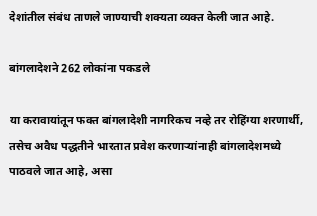देशांतील संबंध ताणले जाण्याची शक्यता व्यक्त केली जात आहे.

बांगलादेशने 262 लोकांना पकडले

या करावायांतून फक्त बांगलादेशी नागरिकच नव्हे तर रोहिंग्या शरणार्थी, तसेच अवैध पद्धतीने भारतात प्रवेश करणाऱ्यांनाही बांगलादेशमध्ये पाठवले जात आहे, असा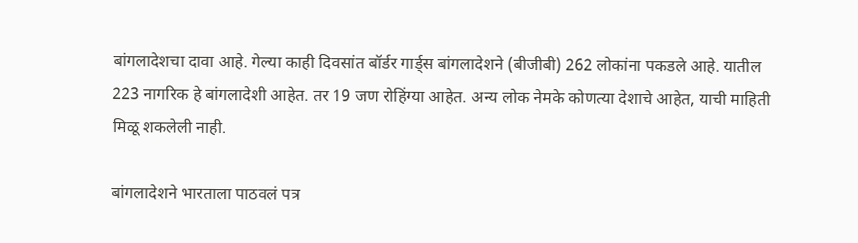बांगलादेशचा दावा आहे. गेल्या काही दिवसांत बॉर्डर गार्ड्स बांगलादेशने (बीजीबी) 262 लोकांना पकडले आहे. यातील 223 नागरिक हे बांगलादेशी आहेत. तर 19 जण रोहिंग्या आहेत. अन्य लोक नेमके कोणत्या देशाचे आहेत, याची माहिती मिळू शकलेली नाही.

बांगलादेशने भारताला पाठवलं पत्र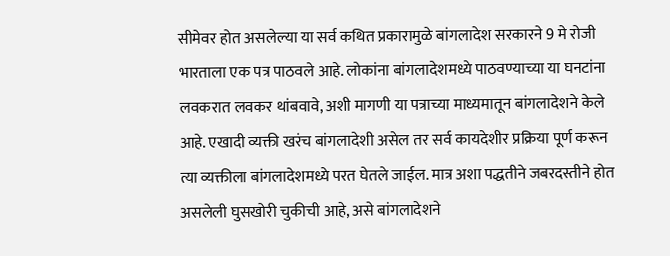सीमेवर होत असलेल्या या सर्व कथित प्रकारामुळे बांगलादेश सरकारने 9 मे रोजी भारताला एक पत्र पाठवले आहे. लोकांना बांगलादेशमध्ये पाठवण्याच्या या घनटांना लवकरात लवकर थांबवावे, अशी मागणी या पत्राच्या माध्यमातून बांगलादेशने केले आहे. एखादी व्यक्ती खरंच बांगलादेशी असेल तर सर्व कायदेशीर प्रक्रिया पूर्ण करून त्या व्यक्तीला बांगलादेशमध्ये परत घेतले जाईल. मात्र अशा पद्धतीने जबरदस्तीने होत असलेली घुसखोरी चुकीची आहे, असे बांगलादेशने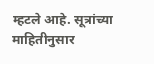म्हटले आहे. सूत्रांच्या माहितीनुसार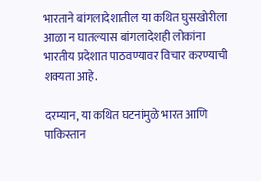भारताने बांगलादेशातील या कथित घुसखोरीला आळा न घातल्यास बांगलादेशही लोकांना भारतीय प्रदेशात पाठवण्यावर विचार करण्याची शक्यता आहे.

दरम्यान, या कथित घटनांमुळे भारत आणि पाकिस्तान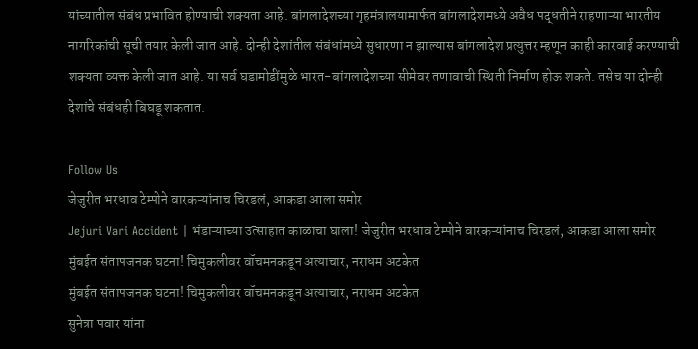यांच्यातील संबंध प्रभावित होण्याची शक्यता आहे. बांगलादेशच्या गृहमंत्रालयामार्फत बांगलादेशमध्ये अवैध पद्धतीने राहणाऱ्या भारतीय नागरिकांची सूची तयार केली जात आहे. दोन्ही देशांतील संबंधांमध्ये सुधारणा न झाल्यास बांगलादेश प्रत्युत्तर म्हणून काही कारवाई करण्याची शक्यता व्यक्त केली जात आहे. या सर्व घडामोडींमुळे भारत-बांगलादेशच्या सीमेवर तणावाची स्थिती निर्माण होऊ शकते. तसेच या दोन्ही देशांचे संबंधही बिघडू शकतात.

Follow Us
जेजुरीत भरधाव टेम्पोने वारकऱ्यांनाच चिरडलं, आकडा आला समोर
Jejuri Vari Accident | भंडाऱ्याच्या उत्साहात काळाचा घाला! जेजुरीत भरधाव टेम्पोने वारकऱ्यांनाच चिरडलं, आकडा आला समोर
मुंबईत संतापजनक घटना! चिमुकलीवर वॉचमनकडून अत्याचार, नराधम अटकेत
मुंबईत संतापजनक घटना! चिमुकलीवर वॉचमनकडून अत्याचार, नराधम अटकेत
सुनेत्रा पवार यांना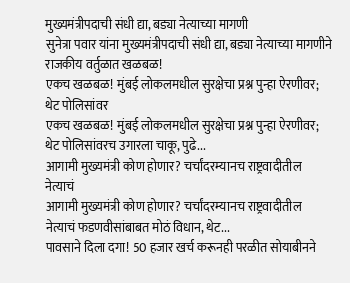मुख्यमंत्रीपदाची संधी द्या, बड्या नेत्याच्या मागणी
सुनेत्रा पवार यांना मुख्यमंत्रीपदाची संधी द्या, बड्या नेत्याच्या मागणीने राजकीय वर्तुळात खळबळ!
एकच खळबळ! मुंबई लोकलमधील सुरक्षेचा प्रश्न पुन्हा ऐरणीवर; थेट पोलिसांवर
एकच खळबळ! मुंबई लोकलमधील सुरक्षेचा प्रश्न पुन्हा ऐरणीवर; थेट पोलिसांवरच उगारला चाकू, पुढे...
आगामी मुख्यमंत्री कोण होणार? चर्चांदरम्यानच राष्ट्रवादीतील नेत्याचं
आगामी मुख्यमंत्री कोण होणार? चर्चांदरम्यानच राष्ट्रवादीतील नेत्याचं फडणवीसांबाबत मोठं विधान, थेट...
पावसाने दिला दगा! 50 हजार खर्च करूनही परळीत सोयाबीनने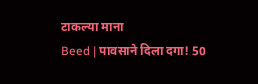टाकल्या माना
Beed | पावसाने दिला दगा! 50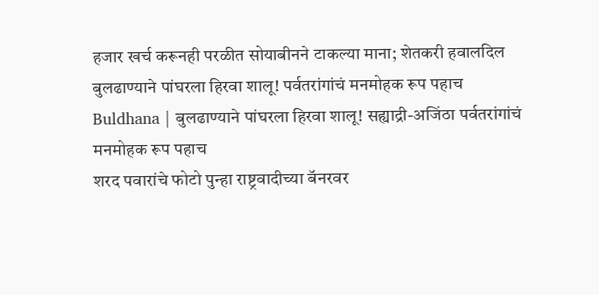हजार खर्च करूनही परळीत सोयाबीनने टाकल्या माना; शेतकरी हवालदिल
बुलढाण्याने पांघरला हिरवा शालू! पर्वतरांगांचं मनमोहक रूप पहाच
Buldhana | बुलढाण्याने पांघरला हिरवा शालू! सह्याद्री-अजिंठा पर्वतरांगांचं मनमोहक रूप पहाच
शरद पवारांचे फोटो पुन्हा राष्ट्रवादीच्या बॅनरवर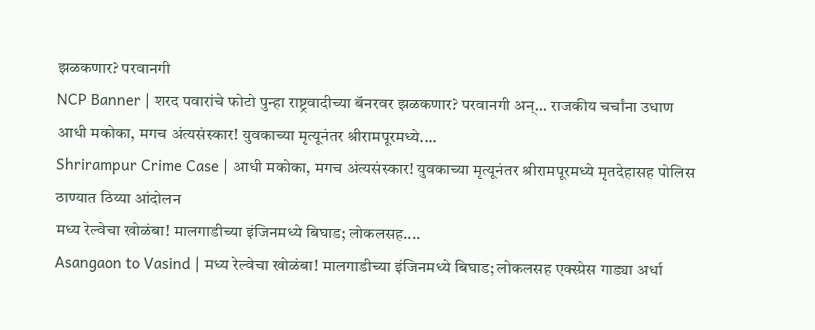झळकणार? परवानगी
NCP Banner | शरद पवारांचे फोटो पुन्हा राष्ट्रवादीच्या बॅनरवर झळकणार? परवानगी अन्... राजकीय चर्चांना उधाण
आधी मकोका, मगच अंत्यसंस्कार! युवकाच्या मृत्यूनंतर श्रीरामपूरमध्ये....
Shrirampur Crime Case | आधी मकोका, मगच अंत्यसंस्कार! युवकाच्या मृत्यूनंतर श्रीरामपूरमध्ये मृतदेहासह पोलिस ठाण्यात ठिय्या आंदोलन
मध्य रेल्वेचा खोळंबा! मालगाडीच्या इंजिनमध्ये बिघाड; लोकलसह....
Asangaon to Vasind | मध्य रेल्वेचा खोळंबा! मालगाडीच्या इंजिनमध्ये बिघाड; लोकलसह एक्स्प्रेस गाड्या अर्धा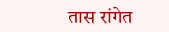तास रांगेत